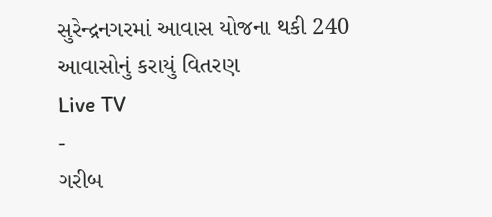સુરેન્દ્રનગરમાં આવાસ યોજના થકી 240 આવાસોનું કરાયું વિતરણ
Live TV
-
ગરીબ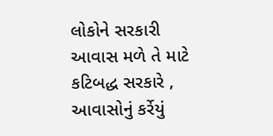લોકોને સરકારી આવાસ મળે તે માટે કટિબદ્ધ સરકારે , આવાસોનું કર્રેયું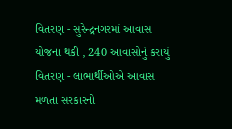વિતરણ - સુરેન્દ્રનગરમાં આવાસ યોજના થકી , 240 આવાસોનું કરાયું વિતરણ - લાભાર્થીઓએ આવાસ મળતા સરકારનો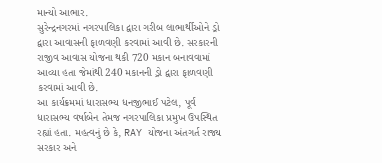માન્યો આભાર.
સુરેન્દ્રનગરમાં નગરપાલિકા દ્વારા ગરીબ લાભાર્થીઓને ડ્રો દ્વારા આવાસની ફાળવણી કરવામાં આવી છે. સરકારની રાજીવ આવાસ યોજના થકી 720 મકાન બનાવવામાં આવ્યા હતા જેમાંથી 240 મકાનની ડ્રો દ્વારા ફાળવણી કરવામાં આવી છે.
આ કાર્યક્રમમાં ધારાસભ્ય ધનજીભાઈ પટેલ, પૂર્વ ધારાસભ્ય વર્ષાબેન તેમજ નગરપાલિકા પ્રમુખ ઉપસ્થિત રહ્યાં હતા. મહત્વનું છે કે, RAY યોજના અંતગર્ત રાજ્ય સરકાર અને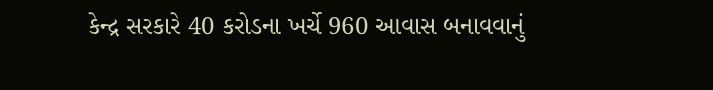કેન્દ્ર સરકારે 40 કરોડના ખર્ચે 960 આવાસ બનાવવાનું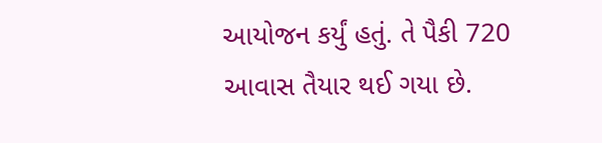આયોજન કર્યું હતું. તે પૈકી 720 આવાસ તૈયાર થઈ ગયા છે.